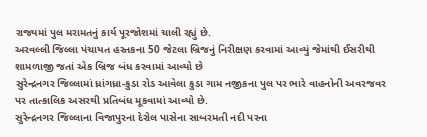રાજ્યમાં પુલ મરામતનું કાર્ય પૂરજોશમાં ચાલી રહ્યું છે.
અરવલ્લી જિલ્લા પંચાયત હસ્તકના 50 જેટલા બ્રિજનું નિરીક્ષણ કરવામાં આવ્યું જેમાંથી ઈસરીથી શામળાજી જતાં એક બ્રિજ બંધ કરવામાં આવ્યો છે
સુરેન્દ્રનગર જિલ્લામાં ધ્રાંગધ્રા-કુડા રોડ આવેલા કુડા ગામ નજીકના પુલ પર ભારે વાહનોની અવરજવર પર તાત્કાલિક અસરથી પ્રતિબંધ મૂકવામાં આવ્યો છે.
સુરેન્દ્રનગર જિલ્લાના વિજાપુરના દેરોલ પાસેના સાબરમતી નદી પરના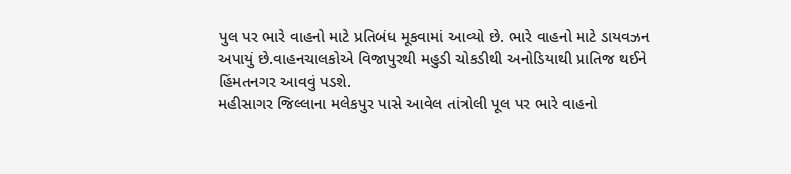પુલ પર ભારે વાહનો માટે પ્રતિબંધ મૂકવામાં આવ્યો છે. ભારે વાહનો માટે ડાયવઝન અપાયું છે.વાહનચાલકોએ વિજાપુરથી મહુડી ચોકડીથી અનોડિયાથી પ્રાતિજ થઈને હિંમતનગર આવવું પડશે.
મહીસાગર જિલ્લાના મલેકપુર પાસે આવેલ તાંત્રોલી પૂલ પર ભારે વાહનો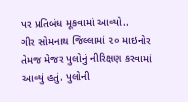પર પ્રતિબંધ મૂકવામાં આવ્યો..
ગીર સોમનાથ જિલ્લામાં ૨૦ માઇનોર તેમજ મેજર પુલોનું નીરિક્ષણ કરવામાં આવ્યું હતું. પુલોની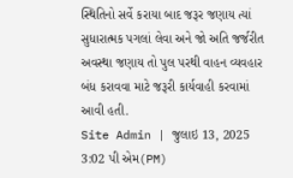સ્થિતિનો સર્વે કરાયા બાદ જરૂર જણાય ત્યાં સુધારાત્મક પગલાં લેવા અને જો અતિ જર્જરીત અવસ્થા જણાય તો પુલ પરથી વાહન વ્યવહાર બંધ કરાવવા માટે જરૂરી કાર્યવાહી કરવામાં આવી હતી.
Site Admin | જુલાઇ 13, 2025 3:02 પી એમ(PM)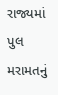રાજ્યમાં પુલ મરામતનું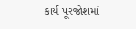કાર્ય પૂરજોશમાં